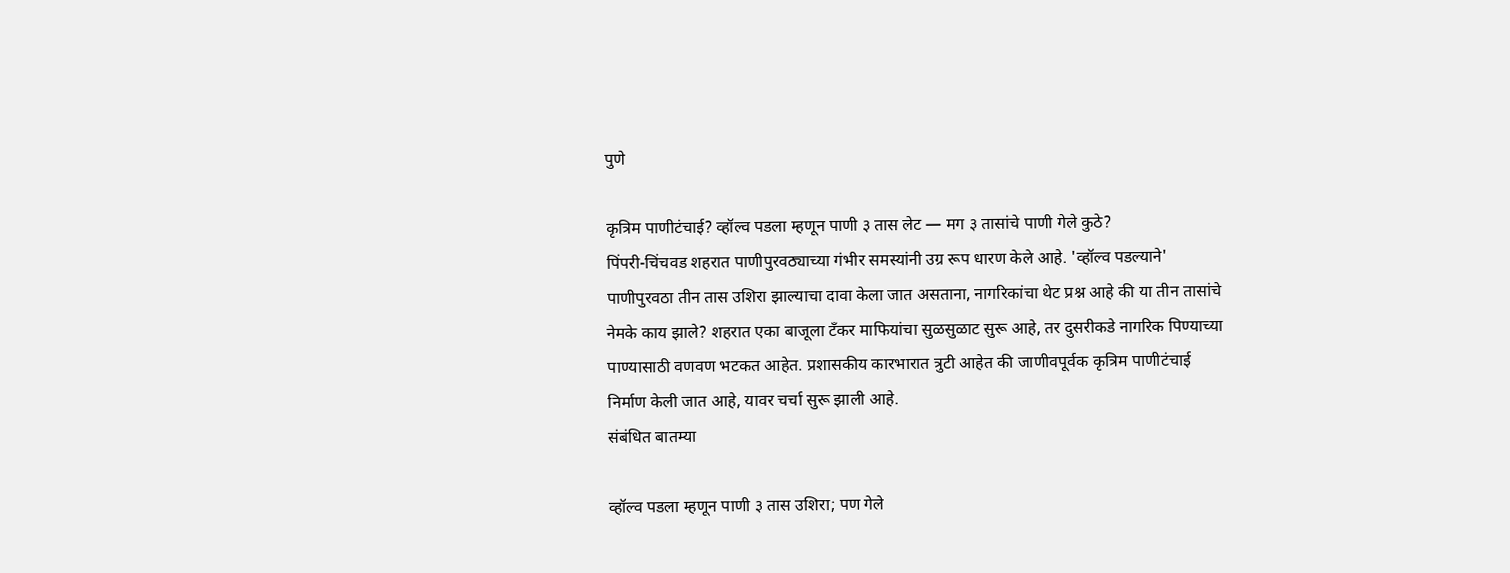पुणे

कृत्रिम पाणीटंचाई? व्हॉल्व पडला म्हणून पाणी ३ तास लेट — मग ३ तासांचे पाणी गेले कुठे?
पिंपरी-चिंचवड शहरात पाणीपुरवठ्याच्या गंभीर समस्यांनी उग्र रूप धारण केले आहे. 'व्हॉल्व पडल्याने' पाणीपुरवठा तीन तास उशिरा झाल्याचा दावा केला जात असताना, नागरिकांचा थेट प्रश्न आहे की या तीन तासांचे नेमके काय झाले? शहरात एका बाजूला टँकर माफियांचा सुळसुळाट सुरू आहे, तर दुसरीकडे नागरिक पिण्याच्या पाण्यासाठी वणवण भटकत आहेत. प्रशासकीय कारभारात त्रुटी आहेत की जाणीवपूर्वक कृत्रिम पाणीटंचाई निर्माण केली जात आहे, यावर चर्चा सुरू झाली आहे.
संबंधित बातम्या

व्हॉल्व पडला म्हणून पाणी ३ तास उशिरा; पण गेले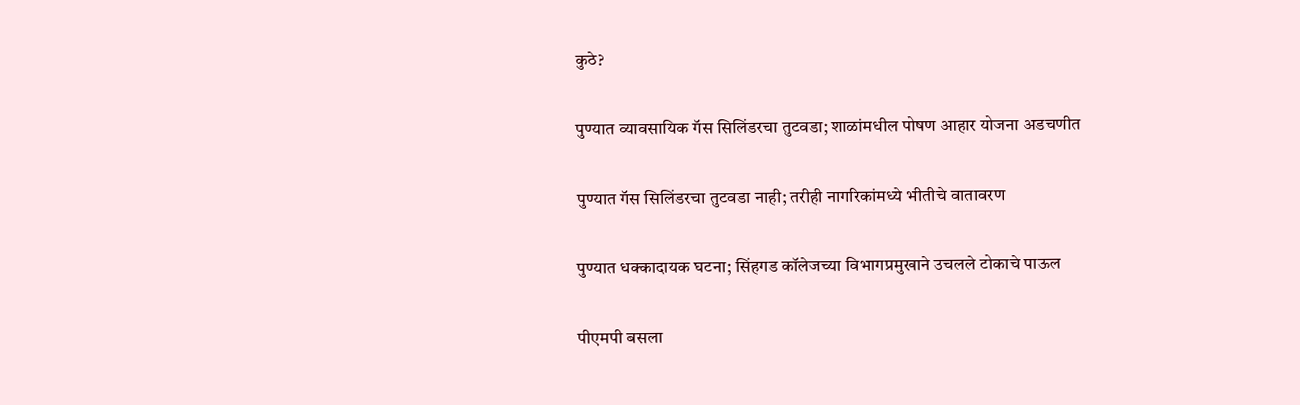कुठे?

पुण्यात व्यावसायिक गॅस सिलिंडरचा तुटवडा; शाळांमधील पोषण आहार योजना अडचणीत

पुण्यात गॅस सिलिंडरचा तुटवडा नाही; तरीही नागरिकांमध्ये भीतीचे वातावरण

पुण्यात धक्कादायक घटना; सिंहगड कॉलेजच्या विभागप्रमुखाने उचलले टोकाचे पाऊल

पीएमपी बसला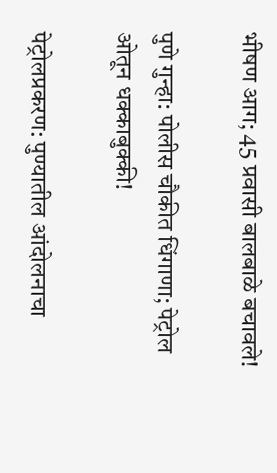भीषण आग; 45 प्रवासी बालबाळे बचावले!

पुणे गुन्हा: पोलीस चौकीत धिंगाणा; पेट्रोल ओतून धक्काबुक्की!

पेट्रोलप्रकरण: पुण्यातील आंदोलनाचा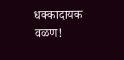धक्कादायक वळण!